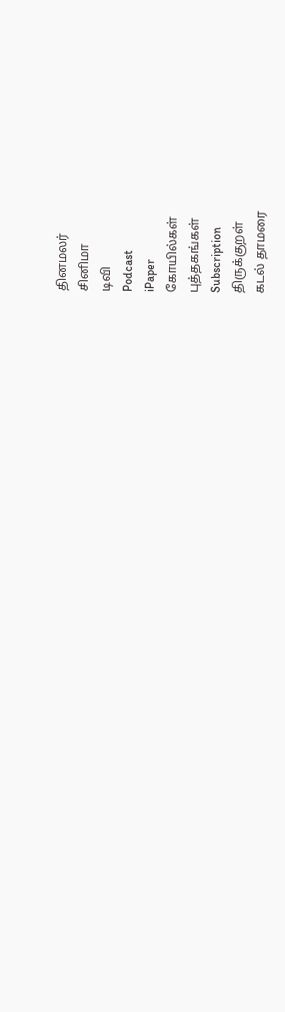தினமலர்
சினிமா
டிவி
Podcast
iPaper
கோயில்கள்
புத்தகங்கள்
Subscription
திருக்குறள்
கடல் தாமரை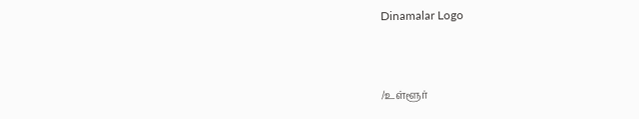Dinamalar Logo



/உள்ளூர்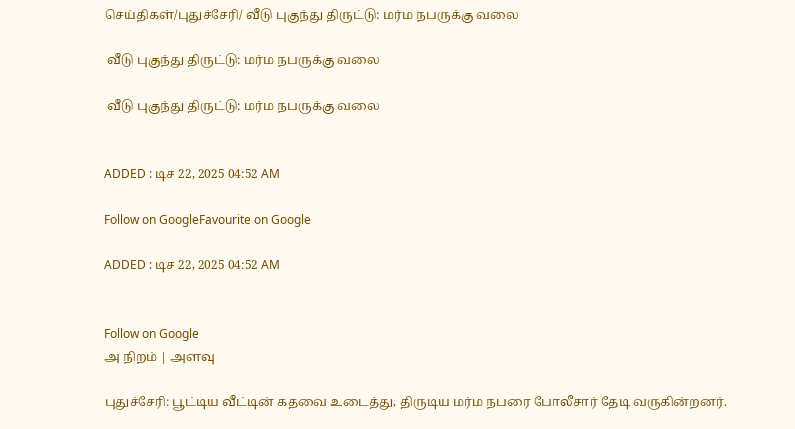செய்திகள்/புதுச்சேரி/ வீடு புகுந்து திருட்டு: மர்ம நபருக்கு வலை

 வீடு புகுந்து திருட்டு: மர்ம நபருக்கு வலை

 வீடு புகுந்து திருட்டு: மர்ம நபருக்கு வலை


ADDED : டிச 22, 2025 04:52 AM

Follow on GoogleFavourite on Google

ADDED : டிச 22, 2025 04:52 AM


Follow on Google
அ நிறம் | அளவு

புதுச்சேரி: பூட்டிய வீட்டின் கதவை உடைத்து, திருடிய மர்ம நபரை போலீசார் தேடி வருகின்றனர்.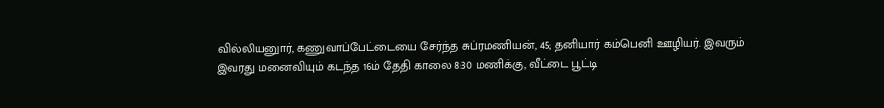வில்லியனுார், கணுவாப்பேட்டையை சேர்ந்த சுப்ரமணியன், 45; தனியார் கம்பெனி ஊழியர். இவரும் இவரது மனைவியும் கடந்த 16ம் தேதி காலை 8:30 மணிக்கு, வீட்டை பூட்டி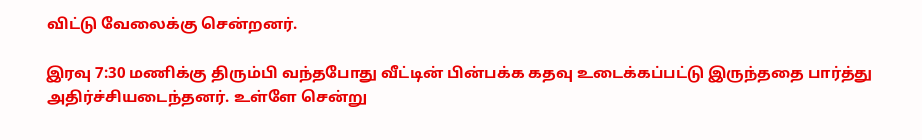விட்டு வேலைக்கு சென்றனர்.

இரவு 7:30 மணிக்கு திரும்பி வந்தபோது வீட்டின் பின்பக்க கதவு உடைக்கப்பட்டு இருந்ததை பார்த்து அதிர்ச்சியடைந்தனர். உள்ளே சென்று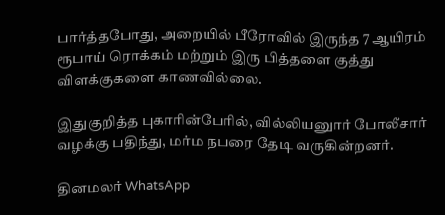பார்த்தபோது, அறையில் பீரோவில் இருந்த 7 ஆயிரம் ரூபாய் ரொக்கம் மற்றும் இரு பித்தளை குத்து விளக்குகளை காணவில்லை.

இதுகுறித்த புகாரின்பேரில், வில்லியனுார் போலீசார் வழக்கு பதிந்து, மர்ம நபரை தேடி வருகின்றனர்.

தினமலர் WhatsApp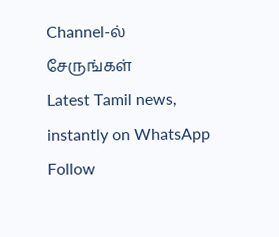Channel-ல் சேருங்கள்
Latest Tamil news, instantly on WhatsApp
Follow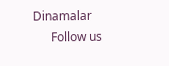Dinamalar
      Follow us